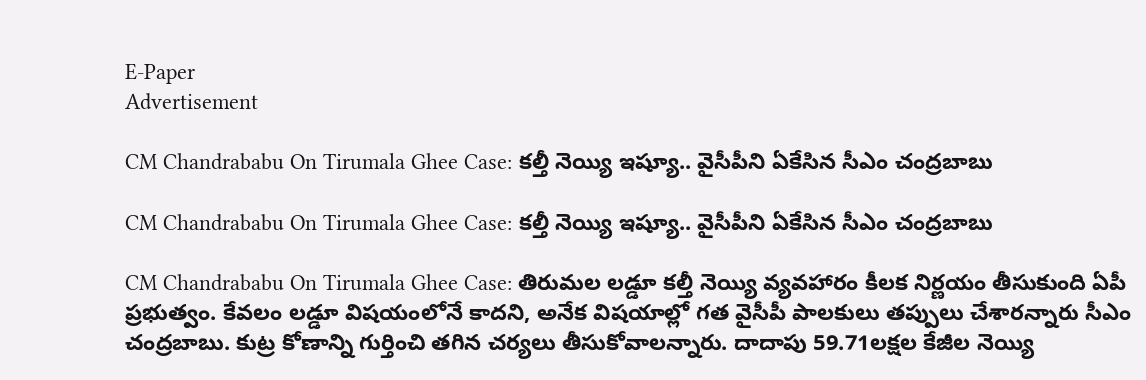E-Paper
Advertisement

CM Chandrababu On Tirumala Ghee Case: కల్తీ నెయ్యి ఇష్యూ.. వైసీపీని ఏకేసిన సీఎం చంద్రబాబు

CM Chandrababu On Tirumala Ghee Case: కల్తీ నెయ్యి ఇష్యూ.. వైసీపీని ఏకేసిన సీఎం చంద్రబాబు

CM Chandrababu On Tirumala Ghee Case: తిరుమల లడ్డూ కల్తీ నెయ్యి వ్యవహారం కీలక నిర్ణయం తీసుకుంది ఏపీ ప్రభుత్వం. కేవలం లడ్డూ విషయంలోనే కాదని, అనేక విషయాల్లో గత వైసీపీ పాలకులు తప్పులు చేశారన్నారు సీఎం చంద్రబాబు. కుట్ర కోణాన్ని గుర్తించి తగిన చర్యలు తీసుకోవాలన్నారు. దాదాపు 59.71లక్షల కేజీల నెయ్యి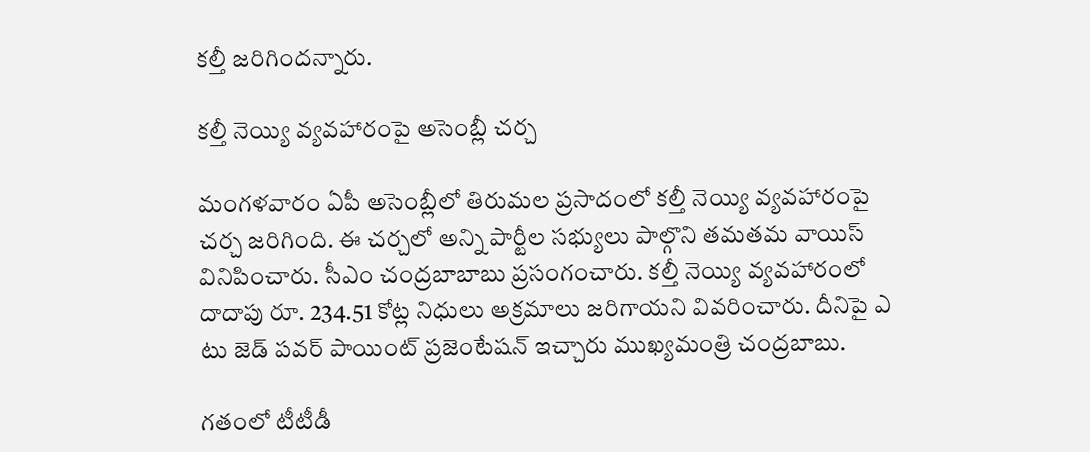కల్తీ జరిగిందన్నారు.

కల్తీ నెయ్యి వ్యవహారంపై అసెంబ్లీ చర్చ

మంగళవారం ఏపీ అసెంబ్లీలో తిరుమల ప్రసాదంలో కల్తీ నెయ్యి వ్యవహారంపై చర్చ జరిగింది. ఈ చర్చలో అన్ని పార్టీల సభ్యులు పాల్గొని తమతమ వాయిస్ వినిపించారు. సీఎం చంద్రబాబాబు ప్రసంగంచారు. కల్తీ నెయ్యి వ్యవహారంలో దాదాపు రూ. 234.51 కోట్ల నిధులు అక్రమాలు జరిగాయని వివరించారు. దీనిపై ఎ టు జెడ్ పవర్ పాయింట్ ప్రజెంటేషన్ ఇచ్చారు ముఖ్యమంత్రి చంద్రబాబు.

గతంలో టీటీడీ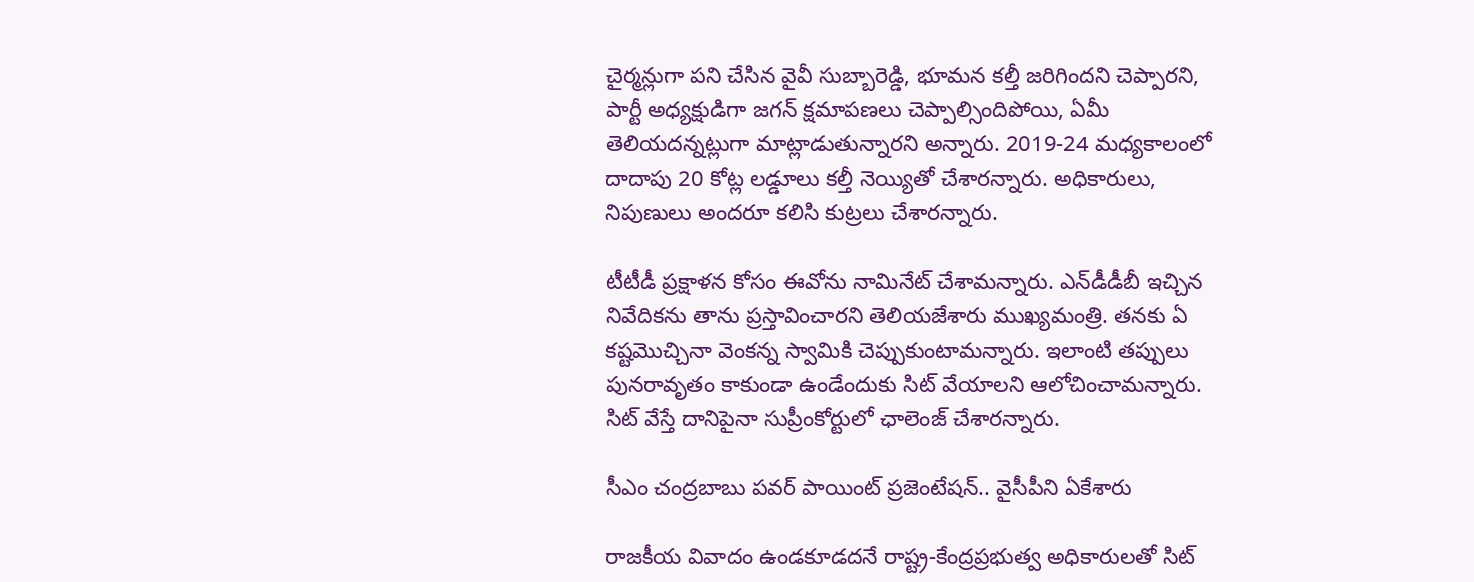చైర్మన్లుగా పని చేసిన వైవీ సుబ్బారెడ్డి, భూమన కల్తీ జరిగిందని చెప్పారని, పార్టీ అధ్యక్షుడిగా జగన్ క్షమాపణలు చెప్పాల్సిందిపోయి, ఏమీ తెలియదన్నట్లుగా మాట్లాడుతున్నారని అన్నారు. 2019-24 మధ్యకాలంలో దాదాపు 20 కోట్ల లడ్డూలు కల్తీ నెయ్యితో చేశారన్నారు. అధికారులు, నిపుణులు అందరూ కలిసి కుట్రలు చేశారన్నారు.

టీటీడీ ప్రక్షాళన కోసం ఈవోను నామినేట్ చేశామన్నారు. ఎన్‌డీడీబీ ఇచ్చిన నివేదికను తాను ప్రస్తావించారని తెలియజేశారు ముఖ్యమంత్రి. తనకు ఏ కష్టమొచ్చినా వెంకన్న స్వామికి చెప్పుకుంటామన్నారు. ఇలాంటి తప్పులు పునరావృతం కాకుండా ఉండేందుకు సిట్ వేయాలని ఆలోచించామన్నారు. సిట్ వేస్తే దానిపైనా సుప్రీంకోర్టులో ఛాలెంజ్ చేశారన్నారు.

సీఎం చంద్రబాబు పవర్ పాయింట్ ప్రజెంటేషన్.. వైసీపీని ఏకేశారు

రాజకీయ వివాదం ఉండకూడదనే రాష్ట్ర-కేంద్రప్రభుత్వ అధికారులతో సిట్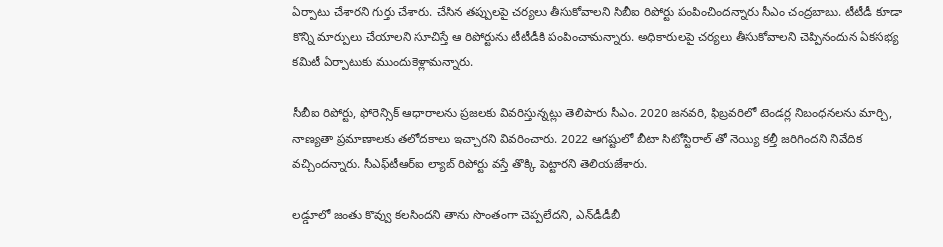ఏర్పాటు చేశారని గుర్తు చేశారు. చేసిన తప్పులపై చర్యలు తీసుకోవాలని సిబీఐ రిపోర్టు పంపించిందన్నారు సీఎం చంద్రబాబు. టీటీడీ కూడా కొన్ని మార్పులు చేయాలని సూచిస్తే ఆ రిపోర్టును టీటీడీకి పంపించామన్నారు. అధికారులపై చర్యలు తీసుకోవాలని చెప్పినందున ఏకసభ్య కమిటీ ఏర్పాటుకు ముందుకెళ్లామన్నారు.

సీబీఐ రిపోర్టు, ఫోరెన్సిక్ ఆధారాలను ప్రజలకు వివరిస్తున్నట్లు తెలిపారు సీఎం. 2020 జనవరి, ఫిబ్రవరిలో టెండర్ల నిబంధనలను మార్చి, నాణ్యతా ప్రమాణాలకు తలోదకాలు ఇచ్చారని వివరించారు. 2022 ఆగష్టులో బీటా సిటోస్టిరాల్ తో నెయ్యి కల్తీ జరిగిందని నివేదిక వచ్చిందన్నారు. సీఎఫ్‌టీఆర్ఐ ల్యాబ్ రిపోర్టు వస్తే తొక్కి పెట్టారని తెలియజేశారు.

లడ్డూలో జంతు కొవ్వు కలసిందని తాను సొంతంగా చెప్పలేదని, ఎన్‌డీడీబీ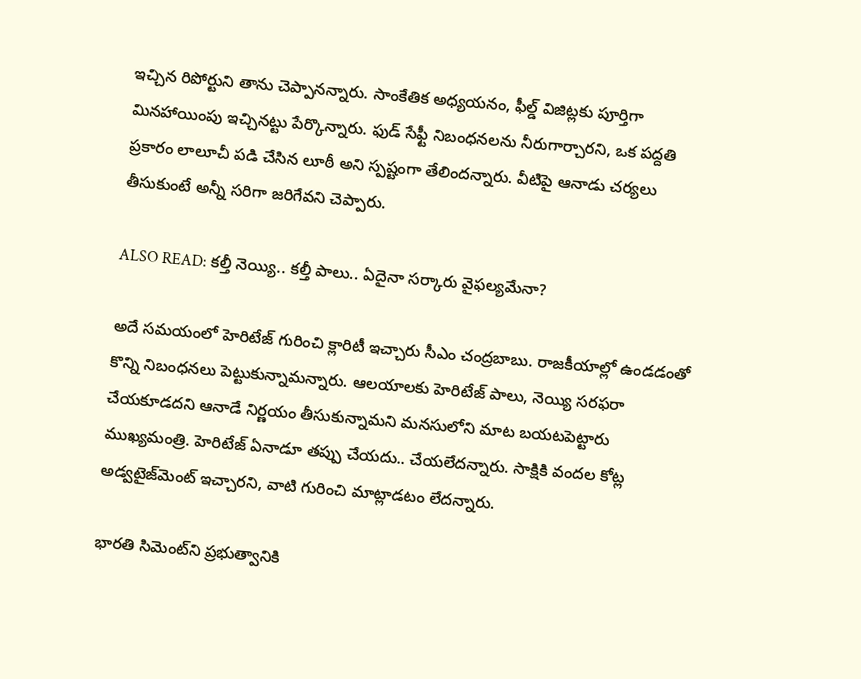ఇచ్చిన రిపోర్టుని తాను చెప్పానన్నారు. సాంకేతిక అధ్యయనం, ఫీల్డ్ విజిట్లకు పూర్తిగా మినహాయింపు ఇచ్చినట్టు పేర్కొన్నారు. ఫుడ్ సేఫ్టీ నిబంధనలను నీరుగార్చారని, ఒక పద్దతి ప్రకారం లాలూచీ పడి చేసిన లూఠీ అని స్పష్టంగా తేలిందన్నారు. వీటిపై ఆనాడు చర్యలు తీసుకుంటే అన్నీ సరిగా జరిగేవని చెప్పారు.

ALSO READ: కల్తీ నెయ్యి.. కల్తీ పాలు.. ఏదైనా సర్కారు వైఫల్యమేనా?

అదే సమయంలో హెరిటేజ్ గురించి క్లారిటీ ఇచ్చారు సీఎం చంద్రబాబు. రాజకీయాల్లో ఉండడంతో కొన్ని నిబంధనలు పెట్టుకున్నామన్నారు. ఆలయాలకు హెరిటేజ్ పాలు, నెయ్యి సరఫరా చేయకూడదని ఆనాడే నిర్ణయం తీసుకున్నామని మనసులోని మాట బయటపెట్టారు ముఖ్యమంత్రి. హెరిటేజ్ ఏనాడూ తప్పు చేయదు.. చేయలేదన్నారు. సాక్షికి వందల కోట్ల అడ్వటైజ్‌మెంట్ ఇచ్చారని, వాటి గురించి మాట్లాడటం లేదన్నారు.

భారతి సిమెంట్‌ని ప్రభుత్వానికి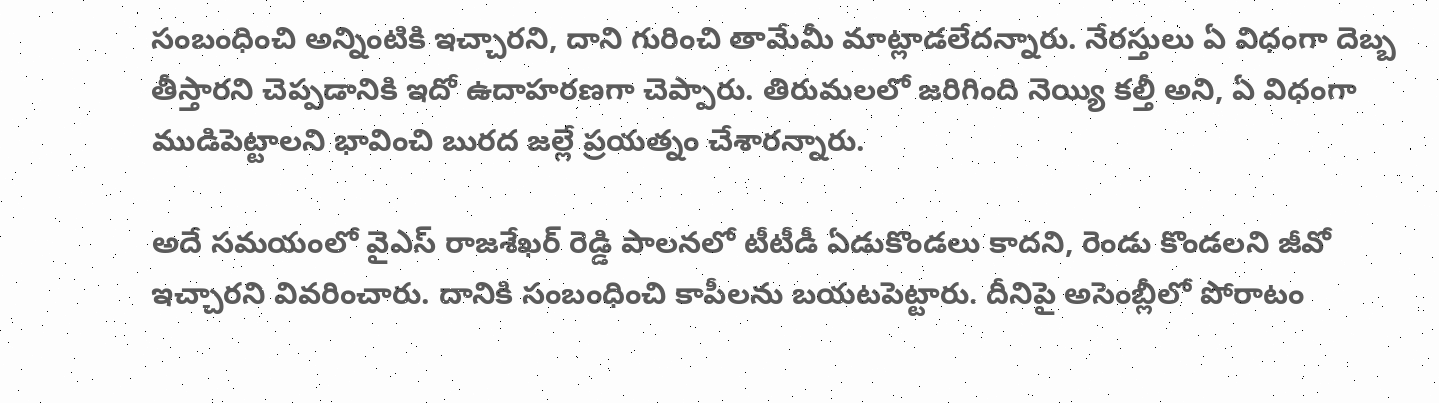సంబంధించి అన్నింటికి ఇచ్చారని, దాని గురించి తామేమీ మాట్లాడలేదన్నారు. నేరస్తులు ఏ విధంగా దెబ్బ తీస్తారని చెప్పడానికి ఇదో ఉదాహరణగా చెప్పారు. తిరుమలలో జరిగింది నెయ్యి కల్తీ అని, ఏ విధంగా ముడిపెట్టాలని భావించి బురద జల్లే ప్రయత్నం చేశారన్నారు.

అదే సమయంలో వైఎస్ రాజశేఖర్ రెడ్డి పాలనలో టీటీడీ ఏడుకొండలు కాదని, రెండు కొండలని జీవో ఇచ్చారని వివరించారు. దానికి సంబంధించి కాపీలను బయటపెట్టారు. దీనిపై అసెంబ్లీలో పోరాటం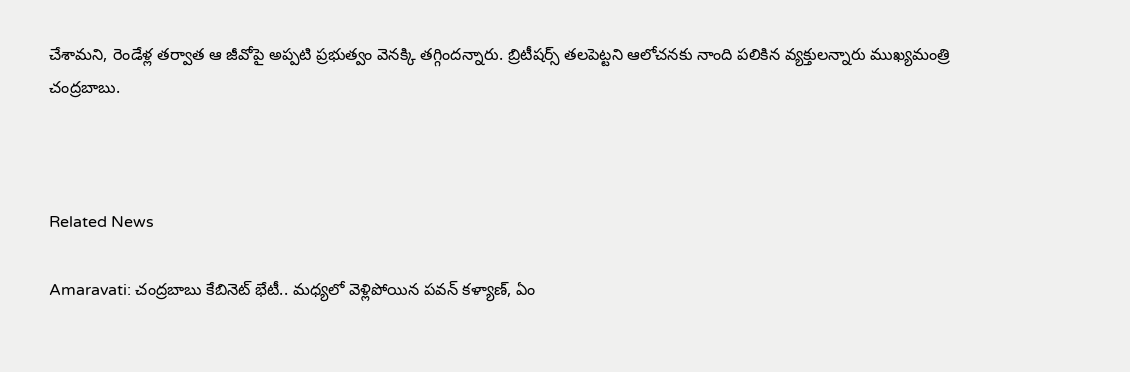చేశామని, రెండేళ్ల తర్వాత ఆ జీవోపై అప్పటి ప్రభుత్వం వెనక్కి తగ్గిందన్నారు. బ్రిటీషర్స్ తలపెట్టని ఆలోచనకు నాంది పలికిన వ్యక్తులన్నారు ముఖ్యమంత్రి చంద్రబాబు.



Related News

Amaravati: చంద్రబాబు కేబినెట్ భేటీ.. మధ్యలో వెళ్లిపోయిన పవన్ కళ్యాణ్, ఏం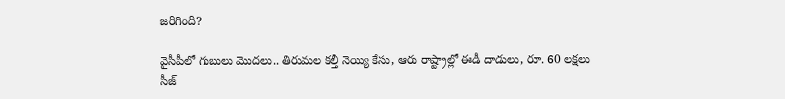జరిగింది?

వైసీపీలో గుబులు మొదలు.. తిరుమల కల్తీ నెయ్యి కేసు, ఆరు రాష్ట్రాల్లో ఈడీ దాడులు, రూ. 60 లక్షలు సీజ్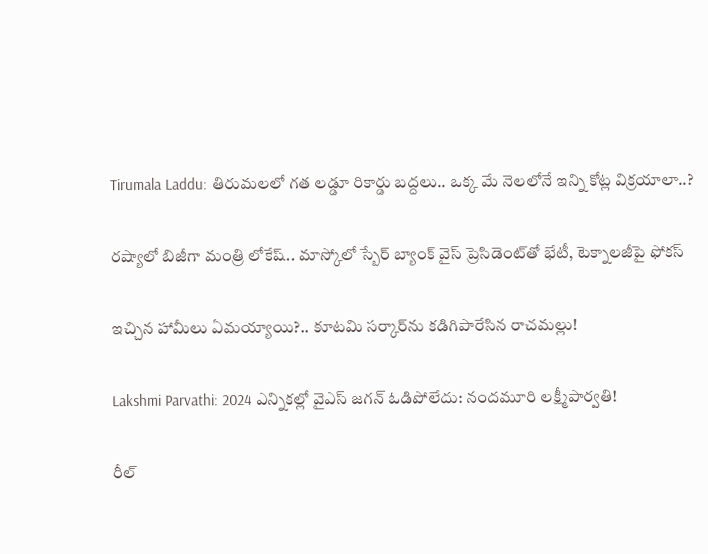Tirumala Laddu: తిరుమలలో గత లడ్డూ రికార్డు బద్దలు.. ఒక్క మే నెలలోనే ఇన్ని కోట్ల విక్రయాలా..?

రష్యాలో బిజీగా మంత్రి లోకేష్.. మాస్కోలో స్బేర్‌ బ్యాంక్ వైస్ ప్రెసిడెంట్‌తో భేటీ, టెక్నాలజీపై ఫోకస్

ఇచ్చిన హామీలు ఏమయ్యాయి?.. కూటమి సర్కార్‌ను కడిగిపారేసిన రాచమల్లు!

Lakshmi Parvathi: 2024 ఎన్నికల్లో వైఎస్ జగన్ ఓడిపోలేదు: నందమూరి లక్ష్మీపార్వతి!

రీల్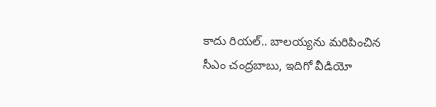కాదు రియల్.. బాలయ్యను మరిపించిన సీఎం చంద్రబాబు, ఇదిగో వీడియో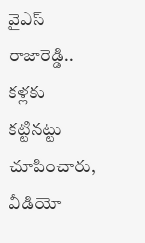వైఎస్ రాజారెడ్డి.. కళ్లకు కట్టినట్టు చూపించారు, వీడియో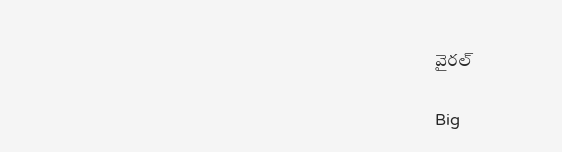వైరల్

Big